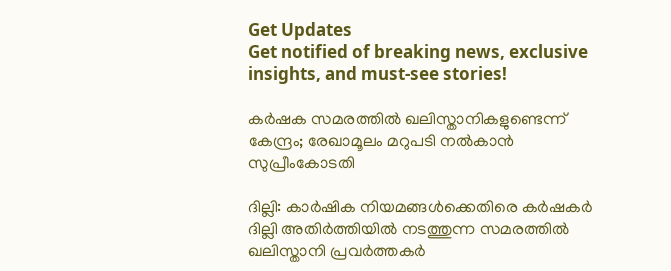Get Updates
Get notified of breaking news, exclusive insights, and must-see stories!

കര്‍ഷക സമരത്തില്‍ ഖലിസ്താനികളുണ്ടെന്ന് കേന്ദ്രം; രേഖാമൂലം മറുപടി നല്‍കാന്‍ സുപ്രീംകോടതി

ദില്ലി: കാര്‍ഷിക നിയമങ്ങള്‍ക്കെതിരെ കര്‍ഷകര്‍ ദില്ലി അതിര്‍ത്തിയില്‍ നടത്തുന്ന സമരത്തില്‍ ഖലിസ്താനി പ്രവര്‍ത്തകര്‍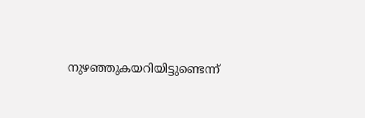നുഴഞ്ഞുകയറിയിട്ടുണ്ടെന്ന്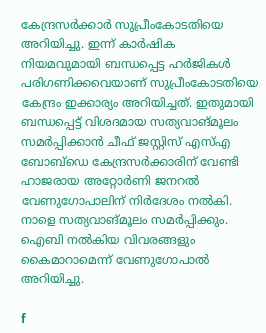കേന്ദ്രസര്‍ക്കാര്‍ സുപ്രീംകോടതിയെ അറിയിച്ചു. ഇന്ന് കാര്‍ഷിക നിയമവുമായി ബന്ധപ്പെട്ട ഹര്‍ജികള്‍ പരിഗണിക്കവെയാണ് സുപ്രീംകോടതിയെ കേന്ദ്രം ഇക്കാര്യം അറിയിച്ചത്. ഇതുമായി ബന്ധപ്പെട്ട് വിശദമായ സത്യവാങ്മൂലം സമര്‍പ്പിക്കാന്‍ ചീഫ് ജസ്റ്റിസ് എസ്എ ബോബ്‌ഡെ കേന്ദ്രസര്‍ക്കാരിന് വേണ്ടി ഹാജരായ അറ്റോര്‍ണി ജനറല്‍ വേണുഗോപാലിന് നിര്‍ദേശം നല്‍കി. നാളെ സത്യവാങ്മൂലം സമര്‍പ്പിക്കും. ഐബി നല്‍കിയ വിവരങ്ങളും കൈമാറാമെന്ന് വേണുഗോപാല്‍ അറിയിച്ചു.

f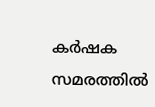കര്‍ഷക സമരത്തില്‍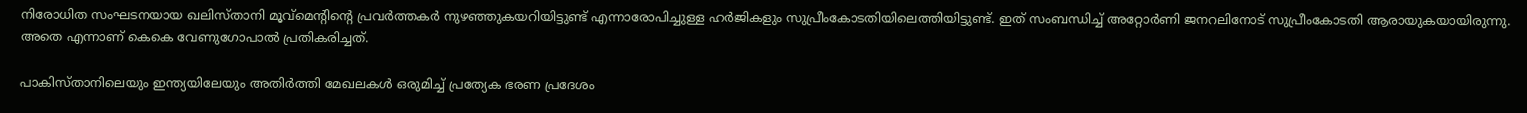നിരോധിത സംഘടനയായ ഖലിസ്താനി മൂവ്‌മെന്റിന്റെ പ്രവര്‍ത്തകര്‍ നുഴഞ്ഞുകയറിയിട്ടുണ്ട് എന്നാരോപിച്ചുള്ള ഹര്‍ജികളും സുപ്രീംകോടതിയിലെത്തിയിട്ടുണ്ട്. ഇത് സംബന്ധിച്ച് അറ്റോര്‍ണി ജനറലിനോട് സുപ്രീംകോടതി ആരായുകയായിരുന്നു. അതെ എന്നാണ് കെകെ വേണുഗോപാല്‍ പ്രതികരിച്ചത്.

പാകിസ്താനിലെയും ഇന്ത്യയിലേയും അതിര്‍ത്തി മേഖലകള്‍ ഒരുമിച്ച് പ്രത്യേക ഭരണ പ്രദേശം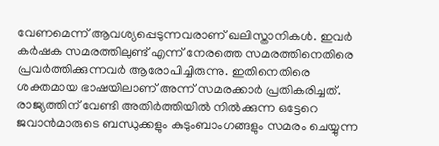വേണമെന്ന് ആവശ്യപ്പെടുന്നവരാണ് ഖലിസ്താനികള്‍. ഇവര്‍ കര്‍ഷക സമരത്തിലുണ്ട് എന്ന് നേരത്തെ സമരത്തിനെതിരെ പ്രവര്‍ത്തിക്കുന്നവര്‍ ആരോപിച്ചിരുന്നു. ഇതിനെതിരെ ശക്തമായ ഭാഷയിലാണ് അന്ന് സമരക്കാര്‍ പ്രതികരിച്ചത്. രാജ്യത്തിന് വേണ്ടി അതിര്‍ത്തിയില്‍ നില്‍ക്കുന്ന ഒട്ടേറെ ജവാന്‍മാരുടെ ബന്ധുക്കളും കുടുംബാംഗങ്ങളും സമരം ചെയ്യുന്ന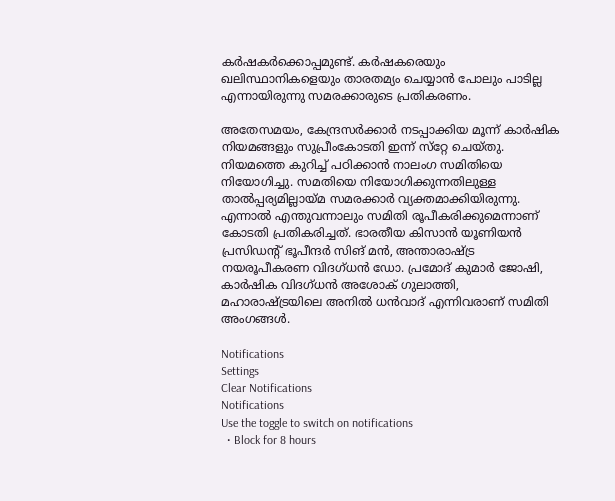കര്‍ഷകര്‍ക്കൊപ്പമുണ്ട്. കര്‍ഷകരെയും ഖലിസ്ഥാനികളെയും താരതമ്യം ചെയ്യാന്‍ പോലും പാടില്ല എന്നായിരുന്നു സമരക്കാരുടെ പ്രതികരണം.

അതേസമയം, കേന്ദ്രസര്‍ക്കാര്‍ നടപ്പാക്കിയ മൂന്ന് കാര്‍ഷിക നിയമങ്ങളും സുപ്രീംകോടതി ഇന്ന് സ്‌റ്റേ ചെയ്തു. നിയമത്തെ കുറിച്ച് പഠിക്കാന്‍ നാലംഗ സമിതിയെ നിയോഗിച്ചു. സമതിയെ നിയോഗിക്കുന്നതിലുള്ള താല്‍പ്പര്യമില്ലായ്മ സമരക്കാര്‍ വ്യക്തമാക്കിയിരുന്നു. എന്നാല്‍ എന്തുവന്നാലും സമിതി രൂപീകരിക്കുമെന്നാണ് കോടതി പ്രതികരിച്ചത്. ഭാരതീയ കിസാന്‍ യൂണിയന്‍ പ്രസിഡന്റ് ഭൂപീന്ദര്‍ സിങ് മന്‍, അന്താരാഷ്ട്ര നയരൂപീകരണ വിദഗ്ധന്‍ ഡോ. പ്രമോദ് കുമാര്‍ ജോഷി, കാര്‍ഷിക വിദഗ്ധന്‍ അശോക് ഗുലാത്തി, മഹാരാഷ്ട്രയിലെ അനില്‍ ധന്‍വാദ് എന്നിവരാണ് സമിതി അംഗങ്ങള്‍.

Notifications
Settings
Clear Notifications
Notifications
Use the toggle to switch on notifications
  • Block for 8 hours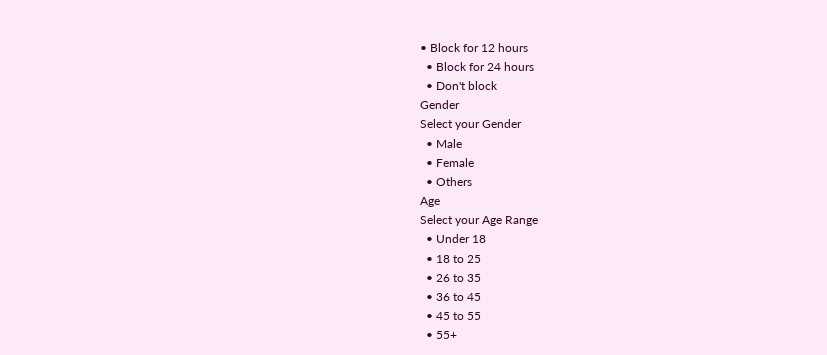• Block for 12 hours
  • Block for 24 hours
  • Don't block
Gender
Select your Gender
  • Male
  • Female
  • Others
Age
Select your Age Range
  • Under 18
  • 18 to 25
  • 26 to 35
  • 36 to 45
  • 45 to 55
  • 55+